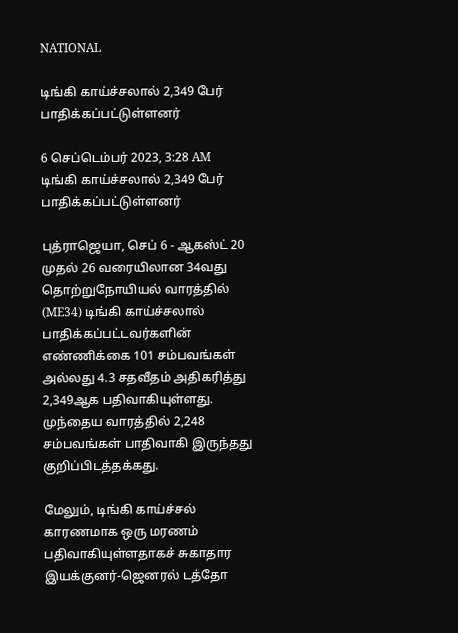NATIONAL

டிங்கி காய்ச்சலால் 2,349 பேர் பாதிக்கப்பட்டுள்ளனர்

6 செப்டெம்பர் 2023, 3:28 AM
டிங்கி காய்ச்சலால் 2,349 பேர் பாதிக்கப்பட்டுள்ளனர்

புத்ராஜெயா, செப் 6 - ஆகஸ்ட் 20 முதல் 26 வரையிலான 34வது தொற்றுநோயியல் வாரத்தில் (ME34) டிங்கி காய்ச்சலால் பாதிக்கப்பட்டவர்களின் எண்ணிக்கை 101 சம்பவங்கள் அல்லது 4.3 சதவீதம் அதிகரித்து 2,349ஆக பதிவாகியுள்ளது. முந்தைய வாரத்தில் 2,248 சம்பவங்கள் பாதிவாகி இருந்தது குறிப்பிடத்தக்கது.

மேலும், டிங்கி காய்ச்சல் காரணமாக ஒரு மரணம் பதிவாகியுள்ளதாகச் சுகாதார இயக்குனர்-ஜெனரல் டத்தோ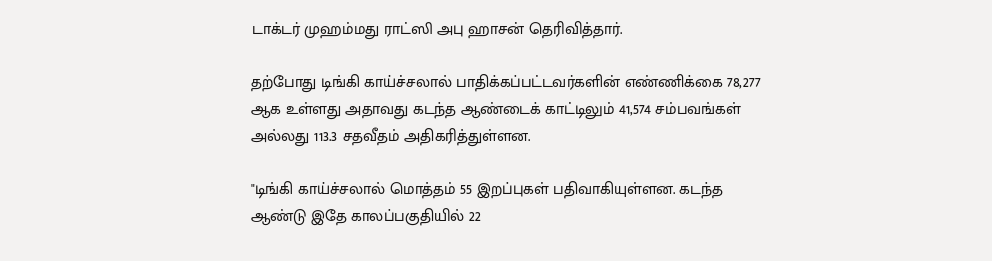டாக்டர் முஹம்மது ராட்ஸி அபு ஹாசன் தெரிவித்தார்.

தற்போது டிங்கி காய்ச்சலால் பாதிக்கப்பட்டவர்களின் எண்ணிக்கை 78,277 ஆக உள்ளது அதாவது கடந்த ஆண்டைக் காட்டிலும் 41,574 சம்பவங்கள் அல்லது 113.3 சதவீதம் அதிகரித்துள்ளன.

"டிங்கி காய்ச்சலால் மொத்தம் 55 இறப்புகள் பதிவாகியுள்ளன. கடந்த ஆண்டு இதே காலப்பகுதியில் 22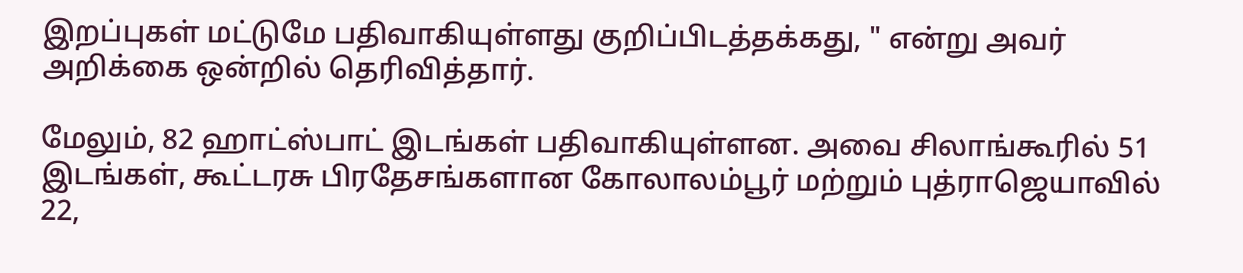இறப்புகள் மட்டுமே பதிவாகியுள்ளது குறிப்பிடத்தக்கது, " என்று அவர் அறிக்கை ஒன்றில் தெரிவித்தார்.

மேலும், 82 ஹாட்ஸ்பாட் இடங்கள் பதிவாகியுள்ளன. அவை சிலாங்கூரில் 51 இடங்கள், கூட்டரசு பிரதேசங்களான கோலாலம்பூர் மற்றும் புத்ராஜெயாவில் 22,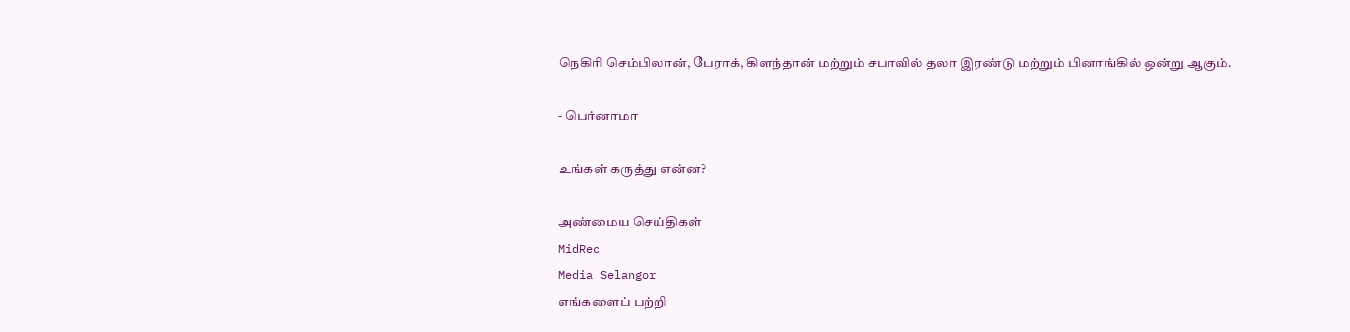நெகிரி செம்பிலான், பேராக், கிளந்தான் மற்றும் சபாவில் தலா இரண்டு மற்றும் பினாங்கில் ஒன்று ஆகும்.

- பெர்னாமா

உங்கள் கருத்து என்ன?

அண்மைய செய்திகள்
MidRec
Media Selangor
எங்களைப் பற்றி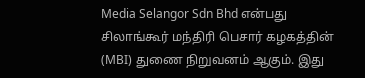Media Selangor Sdn Bhd என்பது சிலாங்கூர் மந்திரி பெசார் கழகத்தின் (MBI) துணை நிறுவனம் ஆகும். இது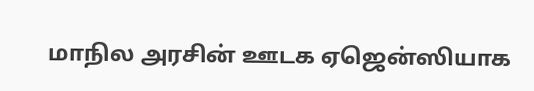மாநில அரசின் ஊடக ஏஜென்ஸியாக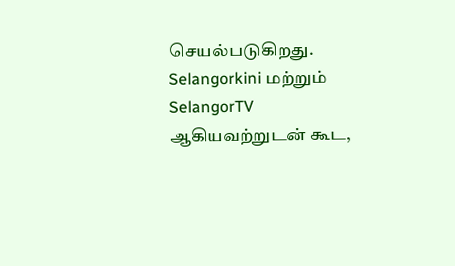செயல்படுகிறது. Selangorkini மற்றும் SelangorTV ஆகியவற்றுடன் கூட,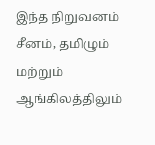இந்த நிறுவனம் சீனம், தமிழும் மற்றும் ஆங்கிலத்திலும்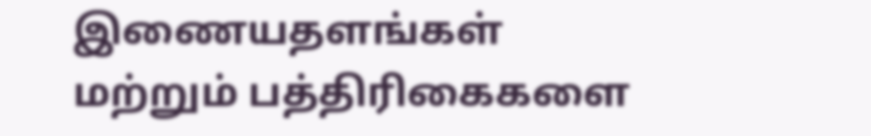இணையதளங்கள் மற்றும் பத்திரிகைகளை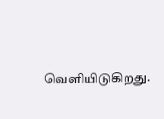வெளியிடுகிறது.